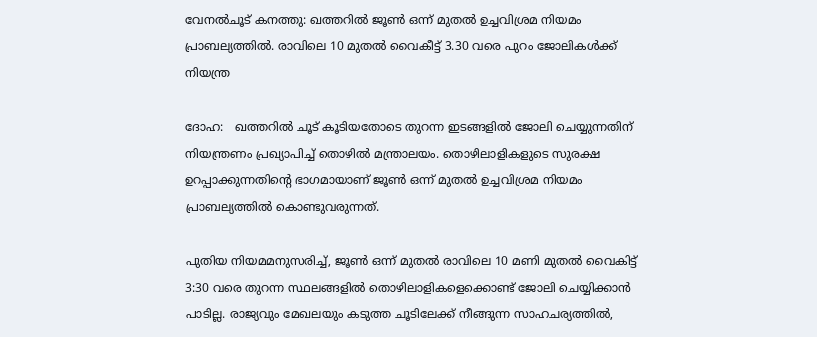വേനൽചൂട് കനത്തു: ഖത്തറിൽ ജൂൺ ഒന്ന് മുതൽ ഉച്ചവിശ്രമ നിയമം പ്രാബല്യത്തിൽ. രാവിലെ 10 മുതൽ വൈകീട്ട് 3.30 വരെ പുറം ജോലികൾക്ക് നിയന്ത്ര

ദോഹ:   ഖത്തറിൽ ചൂട് കൂടിയതോടെ തുറന്ന ഇടങ്ങളിൽ ജോലി ചെയ്യുന്നതിന് നിയന്ത്രണം പ്രഖ്യാപിച്ച് തൊഴിൽ മന്ത്രാലയം. തൊഴിലാളികളുടെ സുരക്ഷ ഉറപ്പാക്കുന്നതിന്റെ ഭാഗമായാണ് ജൂൺ ഒന്ന് മുതൽ ഉച്ചവിശ്രമ നിയമം പ്രാബല്യത്തിൽ കൊണ്ടുവരുന്നത്.

പുതിയ നിയമമനുസരിച്ച്, ജൂൺ ഒന്ന് മുതൽ രാവിലെ 10 മണി മുതൽ വൈകിട്ട് 3:30 വരെ തുറന്ന സ്ഥലങ്ങളിൽ തൊഴിലാളികളെക്കൊണ്ട് ജോലി ചെയ്യിക്കാൻ പാടില്ല. രാജ്യവും മേഖലയും കടുത്ത ചൂടിലേക്ക് നീങ്ങുന്ന സാഹചര്യത്തിൽ,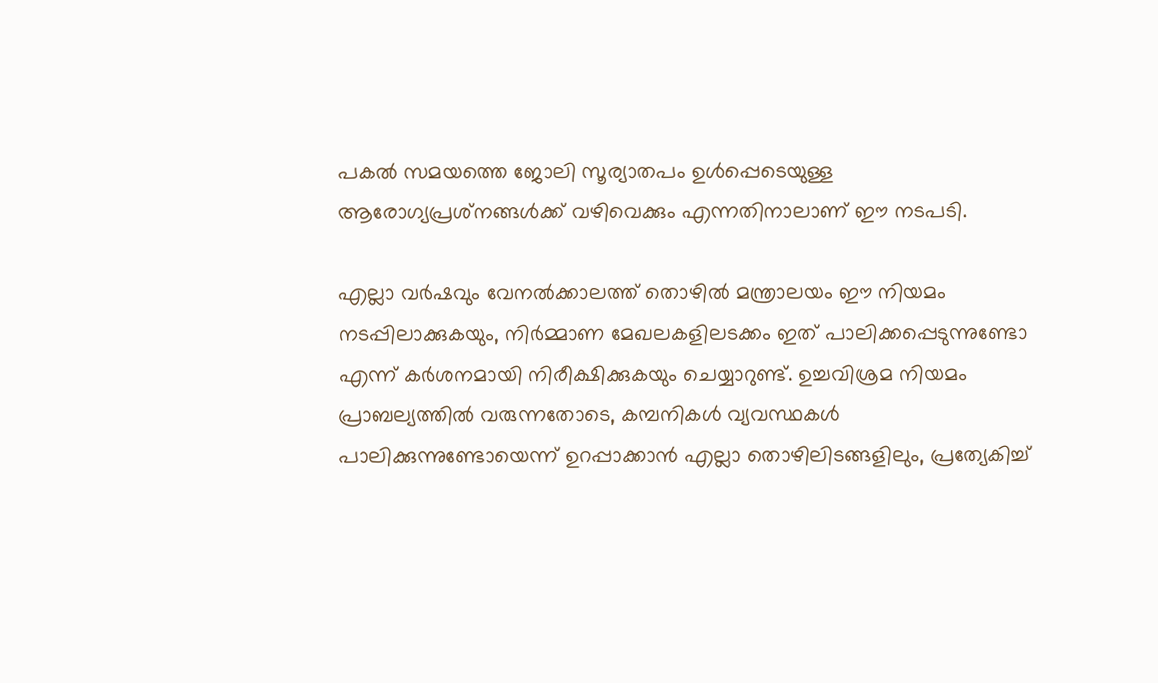പകൽ സമയത്തെ ജോലി സൂര്യാതപം ഉൾപ്പെടെയുള്ള ആരോഗ്യപ്രശ്‌നങ്ങൾക്ക് വഴിവെക്കും എന്നതിനാലാണ് ഈ നടപടി.

എല്ലാ വർഷവും വേനൽക്കാലത്ത് തൊഴിൽ മന്ത്രാലയം ഈ നിയമം നടപ്പിലാക്കുകയും, നിർമ്മാണ മേഖലകളിലടക്കം ഇത് പാലിക്കപ്പെടുന്നുണ്ടോ എന്ന് കർശനമായി നിരീക്ഷിക്കുകയും ചെയ്യാറുണ്ട്. ഉച്ചവിശ്രമ നിയമം പ്രാബല്യത്തിൽ വരുന്നതോടെ, കമ്പനികൾ വ്യവസ്ഥകൾ പാലിക്കുന്നുണ്ടോയെന്ന് ഉറപ്പാക്കാൻ എല്ലാ തൊഴിലിടങ്ങളിലും, പ്രത്യേകിച്ച്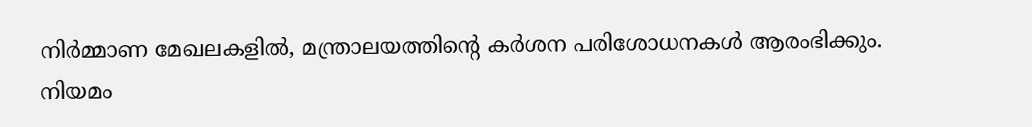നിർമ്മാണ മേഖലകളിൽ, മന്ത്രാലയത്തിന്റെ കർശന പരിശോധനകൾ ആരംഭിക്കും.  നിയമം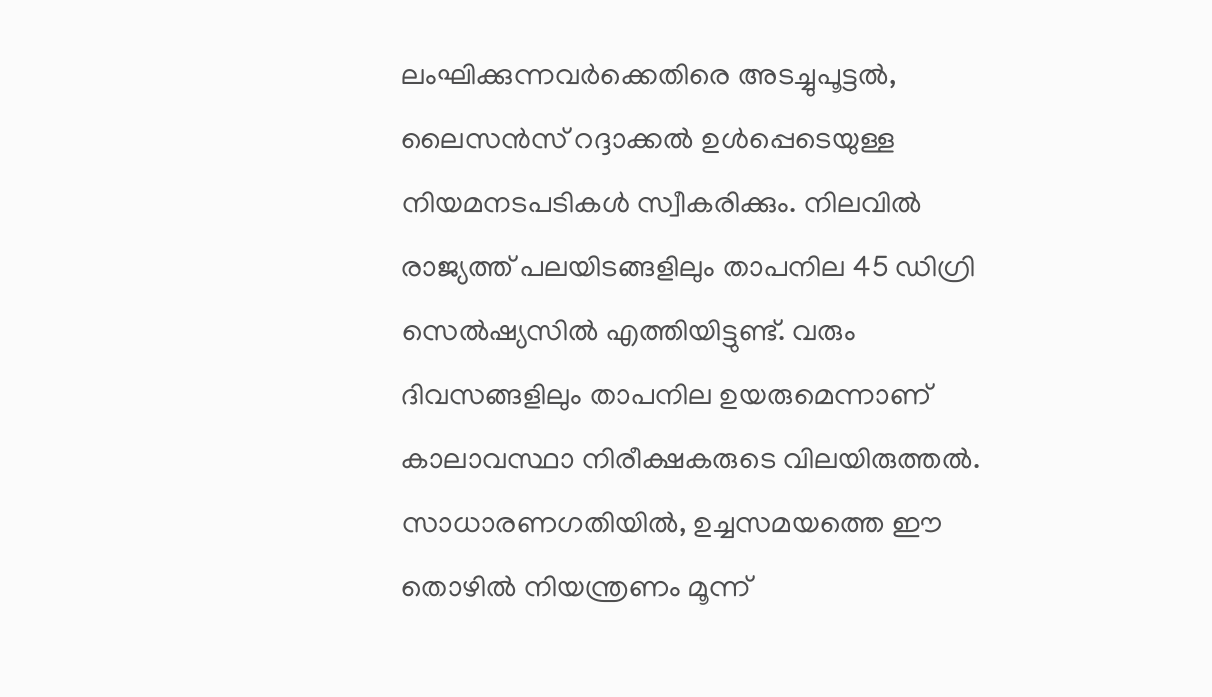ലംഘിക്കുന്നവർക്കെതിരെ അടച്ചുപൂട്ടൽ, ലൈസൻസ് റദ്ദാക്കൽ ഉൾപ്പെടെയുള്ള നിയമനടപടികൾ സ്വീകരിക്കും. നിലവിൽ രാജ്യത്ത് പലയിടങ്ങളിലും താപനില 45 ഡിഗ്രി സെൽഷ്യസിൽ എത്തിയിട്ടുണ്ട്. വരും ദിവസങ്ങളിലും താപനില ഉയരുമെന്നാണ് കാലാവസ്ഥാ നിരീക്ഷകരുടെ വിലയിരുത്തൽ. സാധാരണഗതിയിൽ, ഉച്ചസമയത്തെ ഈ തൊഴിൽ നിയന്ത്രണം മൂന്ന്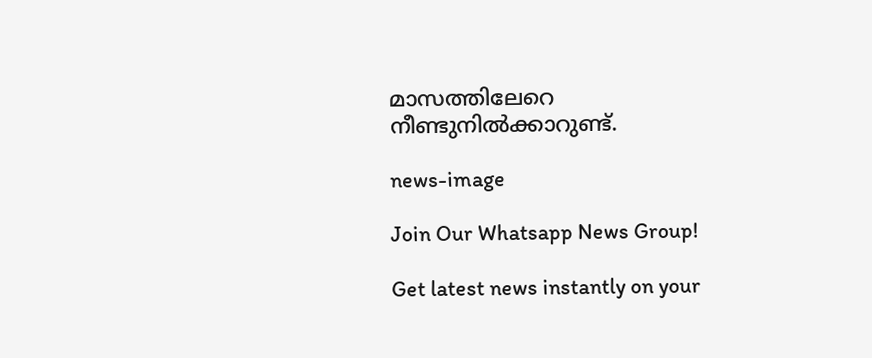മാസത്തിലേറെ നീണ്ടുനിൽക്കാറുണ്ട്.

news-image

Join Our Whatsapp News Group!

Get latest news instantly on your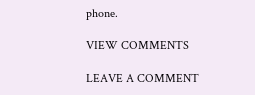phone.

VIEW COMMENTS

LEAVE A COMMENT